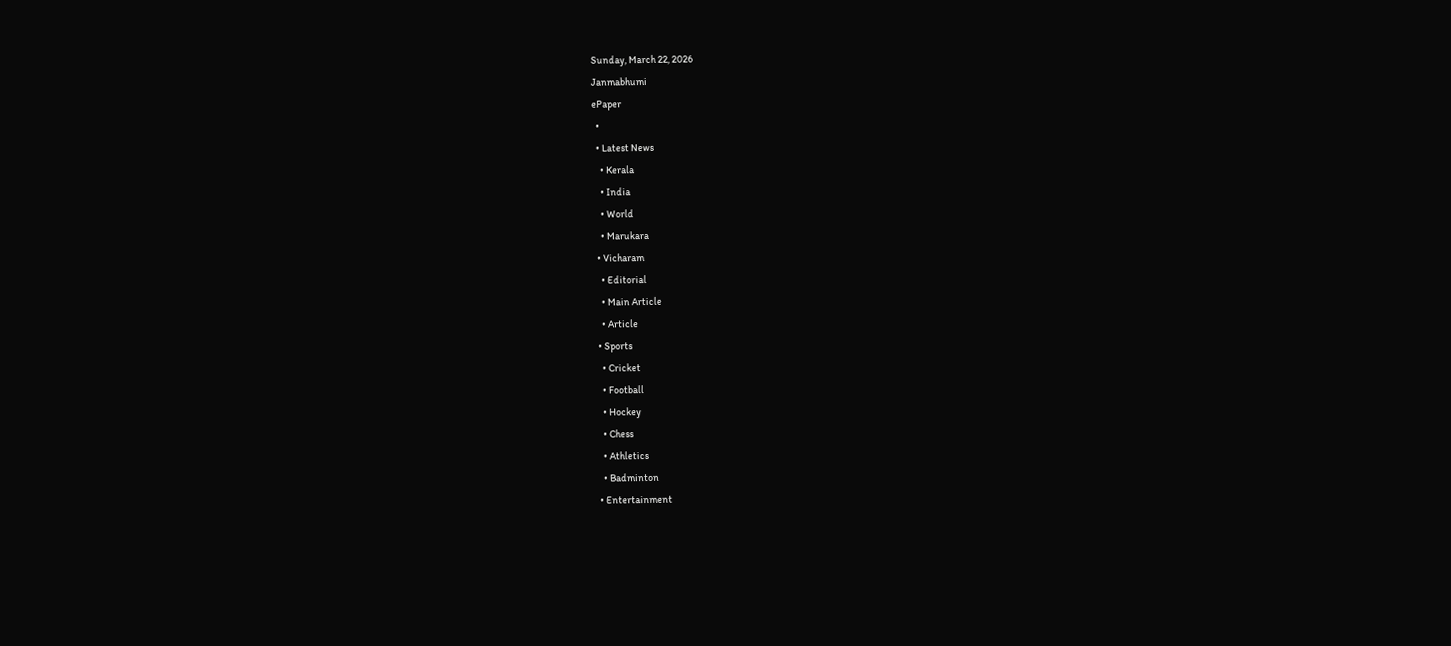Sunday, March 22, 2026
Janmabhumi
ePaper
  •
  • Latest News
    • Kerala
    • India
    • World
    • Marukara
  • Vicharam
    • Editorial
    • Main Article
    • Article
  • Sports
    • Cricket
    • Football
    • Hockey
    • Chess
    • Athletics
    • Badminton
  • Entertainment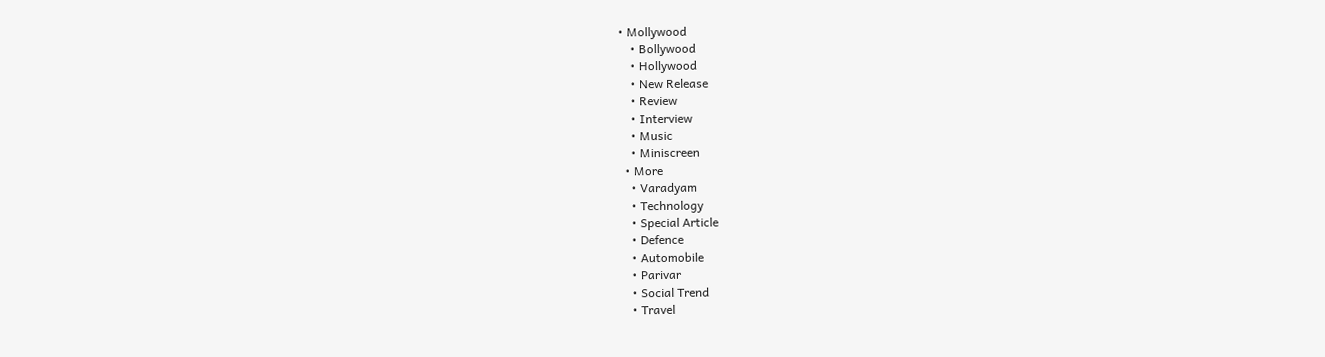• Mollywood
    • Bollywood
    • Hollywood
    • New Release
    • Review
    • Interview
    • Music
    • Miniscreen
  • More
    • Varadyam
    • Technology
    • Special Article
    • Defence
    • Automobile
    • Parivar
    • Social Trend
    • Travel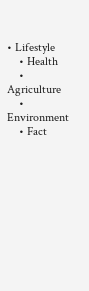• Lifestyle
    • Health
    • Agriculture
    • Environment
    • Fact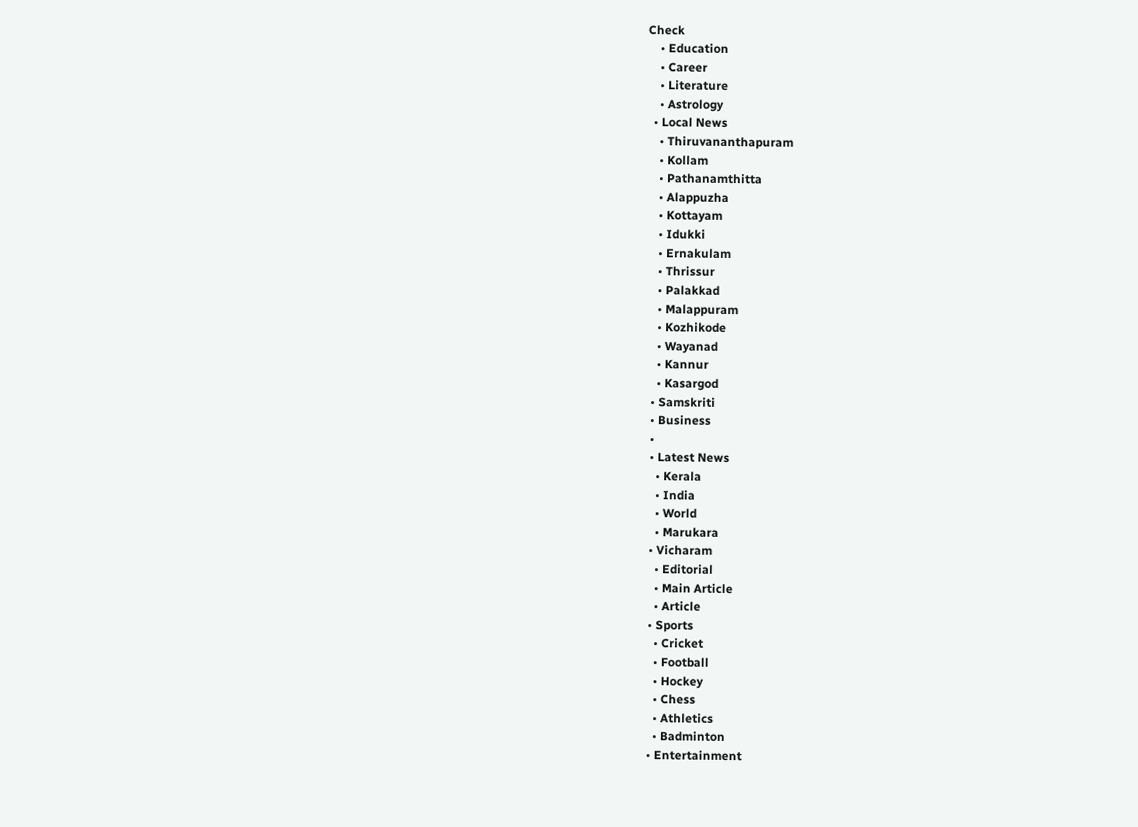Check
    • Education
    • Career
    • Literature
    • Astrology
  • Local News
    • Thiruvananthapuram
    • Kollam
    • Pathanamthitta
    • Alappuzha
    • Kottayam
    • Idukki
    • Ernakulam
    • Thrissur
    • Palakkad
    • Malappuram
    • Kozhikode
    • Wayanad
    • Kannur
    • Kasargod
  • Samskriti
  • Business
  •
  • Latest News
    • Kerala
    • India
    • World
    • Marukara
  • Vicharam
    • Editorial
    • Main Article
    • Article
  • Sports
    • Cricket
    • Football
    • Hockey
    • Chess
    • Athletics
    • Badminton
  • Entertainment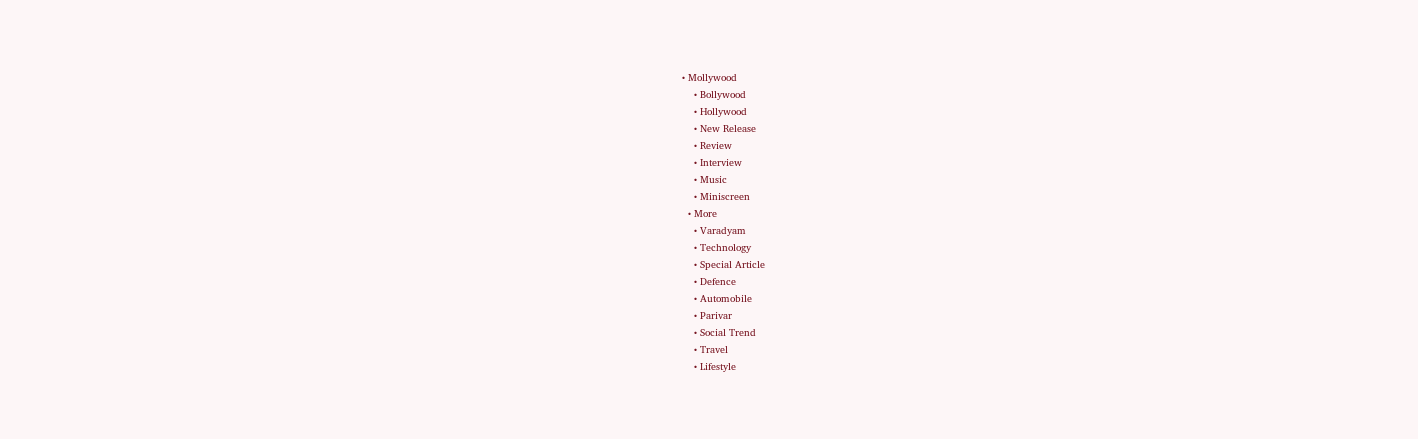• Mollywood
    • Bollywood
    • Hollywood
    • New Release
    • Review
    • Interview
    • Music
    • Miniscreen
  • More
    • Varadyam
    • Technology
    • Special Article
    • Defence
    • Automobile
    • Parivar
    • Social Trend
    • Travel
    • Lifestyle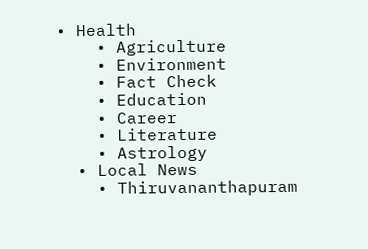• Health
    • Agriculture
    • Environment
    • Fact Check
    • Education
    • Career
    • Literature
    • Astrology
  • Local News
    • Thiruvananthapuram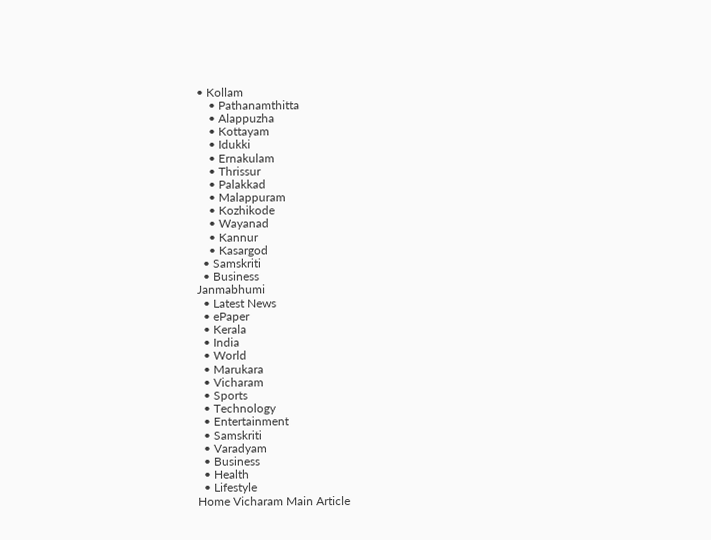• Kollam
    • Pathanamthitta
    • Alappuzha
    • Kottayam
    • Idukki
    • Ernakulam
    • Thrissur
    • Palakkad
    • Malappuram
    • Kozhikode
    • Wayanad
    • Kannur
    • Kasargod
  • Samskriti
  • Business
Janmabhumi
  • Latest News
  • ePaper
  • Kerala
  • India
  • World
  • Marukara
  • Vicharam
  • Sports
  • Technology
  • Entertainment
  • Samskriti
  • Varadyam
  • Business
  • Health
  • Lifestyle
Home Vicharam Main Article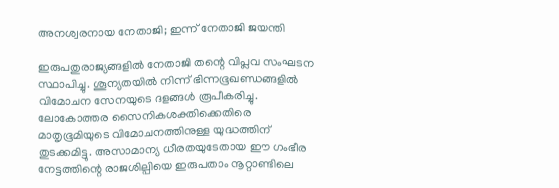അനശ്വരനായ നേതാജി; ഇന്ന് നേതാജി ജയന്തി

ഇരുപതുരാജ്യങ്ങളില്‍ നേതാജി തന്റെ വിപ്ലവ സംഘടന സ്ഥാപിച്ചു. ശൂന്യതയില്‍ നിന്ന് ഭിന്നഭൂഖണ്ഡങ്ങളില്‍ വിമോചന സേനയുടെ ദളങ്ങള്‍ രൂപീകരിച്ചു. ലോകോത്തര സൈനികശക്തിക്കെതിരെ മാതൃഭൂമിയുടെ വിമോചനത്തിനുള്ള യുദ്ധത്തിന് തുടക്കമിട്ടു. അസാമാന്യ ധീരതയുടേതായ ഈ ഗംഭീര നേട്ടത്തിന്റെ രാജശില്പിയെ ഇരുപതാം നൂറ്റാണ്ടിലെ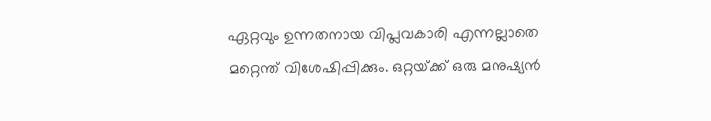ഏറ്റവും ഉന്നതനായ വിപ്ലവകാരി എന്നല്ലാതെ മറ്റെന്ത് വിശേഷിപ്പിക്കും. ഒറ്റയ്‌ക്ക് ഒരു മനുഷ്യന്‍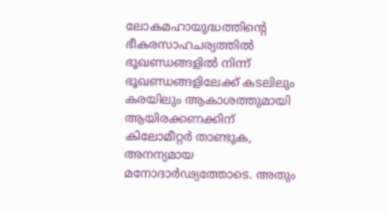ലോകമഹായുദ്ധത്തിന്റെ ഭീകരസാഹചര്യത്തില്‍ ഭൂഖണ്ഡങ്ങളില്‍ നിന്ന് ഭൂഖണ്ഡങ്ങളിലേക്ക് കടലിലും കരയിലും ആകാശത്തുമായി ആയിരക്കണക്കിന് കിലോമീറ്റര്‍ താണ്ടുക, അനന്യമായ മനോദാര്‍ഢ്യത്തോടെ. അതും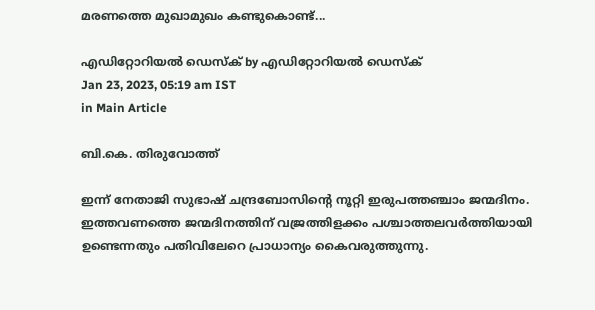മരണത്തെ മുഖാമുഖം കണ്ടുകൊണ്ട്...

എഡിറ്റോറിയൽ ഡെസ്ക് by എഡിറ്റോറിയൽ ഡെസ്ക്
Jan 23, 2023, 05:19 am IST
in Main Article

ബി.കെ. തിരുവോത്ത്‌

ഇന്ന് നേതാജി സുഭാഷ് ചന്ദ്രബോസിന്റെ നൂറ്റി ഇരുപത്തഞ്ചാം ജന്മദിനം. ഇത്തവണത്തെ ജന്മദിനത്തിന് വജ്രത്തിളക്കം പശ്ചാത്തലവര്‍ത്തിയായി ഉണ്ടെന്നതും പതിവിലേറെ പ്രാധാന്യം കൈവരുത്തുന്നു.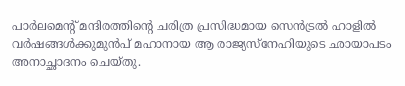പാര്‍ലമെന്റ് മന്ദിരത്തിന്റെ ചരിത്ര പ്രസിദ്ധമായ സെന്‍ട്രല്‍ ഹാളില്‍ വര്‍ഷങ്ങള്‍ക്കുമുന്‍പ് മഹാനായ ആ രാജ്യസ്‌നേഹിയുടെ ഛായാപടം അനാച്ഛാദനം ചെയ്തു.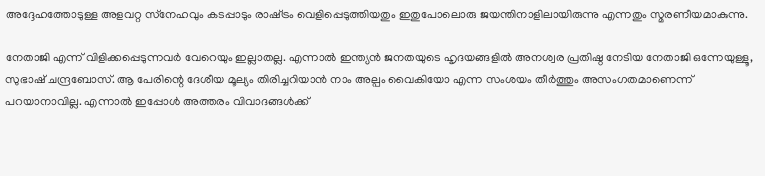അദ്ദേഹത്തോടുള്ള അളവറ്റ സ്‌നേഹവും കടപ്പാടും രാഷ്‌ട്രം വെളിപ്പെടുത്തിയതും ഇതുപോലൊരു ജയന്തിനാളിലായിരുന്നു എന്നതും സ്മരണീയമാകുന്നു.

നേതാജി എന്ന് വിളിക്കപ്പെടുന്നവര്‍ വേറെയും ഇല്ലാതല്ല. എന്നാല്‍ ഇന്ത്യന്‍ ജനതയുടെ ഹൃദയങ്ങളില്‍ അനശ്വര പ്രതിഷ്ഠ നേടിയ നേതാജി ഒന്നേയുള്ളൂ, സുഭാഷ് ചന്ദ്രബോസ്. ആ പേരിന്റെ ദേശീയ മൂല്യം തിരിച്ചറിയാന്‍ നാം അല്പം വൈകിയോ എന്ന സംശയം തീര്‍ത്തും അസംഗതമാണെന്ന് പറയാനാവില്ല. എന്നാല്‍ ഇപ്പോള്‍ അത്തരം വിവാദങ്ങള്‍ക്ക്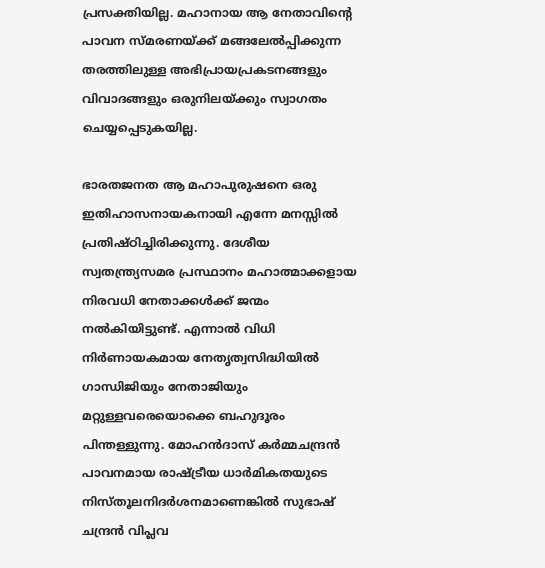പ്രസക്തിയില്ല. മഹാനായ ആ നേതാവിന്റെ പാവന സ്മരണയ്‌ക്ക് മങ്ങലേല്‍പ്പിക്കുന്ന തരത്തിലുള്ള അഭിപ്രായപ്രകടനങ്ങളും വിവാദങ്ങളും ഒരുനിലയ്‌ക്കും സ്വാഗതം ചെയ്യപ്പെടുകയില്ല.

ഭാരതജനത ആ മഹാപുരുഷനെ ഒരു ഇതിഹാസനായകനായി എന്നേ മനസ്സില്‍ പ്രതിഷ്ഠിച്ചിരിക്കുന്നു. ദേശീയ സ്വതന്ത്ര്യസമര പ്രസ്ഥാനം മഹാത്മാക്കളായ നിരവധി നേതാക്കള്‍ക്ക് ജന്മം നല്‍കിയിട്ടുണ്ട്. എന്നാല്‍ വിധി നിര്‍ണായകമായ നേതൃത്വസിദ്ധിയില്‍ ഗാന്ധിജിയും നേതാജിയും മറ്റുള്ളവരെയൊക്കെ ബഹുദൂരം പിന്തള്ളുന്നു. മോഹന്‍ദാസ് കര്‍മ്മചന്ദ്രന്‍ പാവനമായ രാഷ്‌ട്രീയ ധാര്‍മികതയുടെ നിസ്തൂലനിദര്‍ശനമാണെങ്കില്‍ സുഭാഷ് ചന്ദ്രന്‍ വിപ്ലവ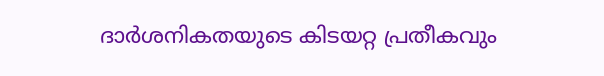ദാര്‍ശനികതയുടെ കിടയറ്റ പ്രതീകവും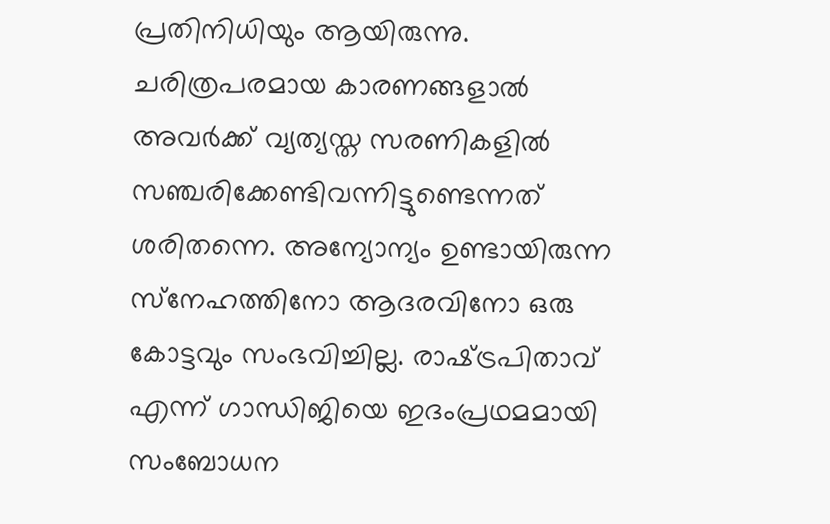പ്രതിനിധിയും ആയിരുന്നു. ചരിത്രപരമായ കാരണങ്ങളാല്‍ അവര്‍ക്ക് വ്യത്യസ്ത സരണികളില്‍ സഞ്ചരിക്കേണ്ടിവന്നിട്ടുണ്ടെന്നത് ശരിതന്നെ. അന്യോന്യം ഉണ്ടായിരുന്ന സ്‌നേഹത്തിനോ ആദരവിനോ ഒരു കോട്ടവും സംഭവിച്ചില്ല. രാഷ്‌ട്രപിതാവ് എന്ന് ഗാന്ധിജിയെ ഇദംപ്രഥമമായി സംബോധന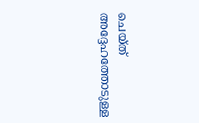ചെയ്ത് അദ്ദേഹത്തോടുള്ള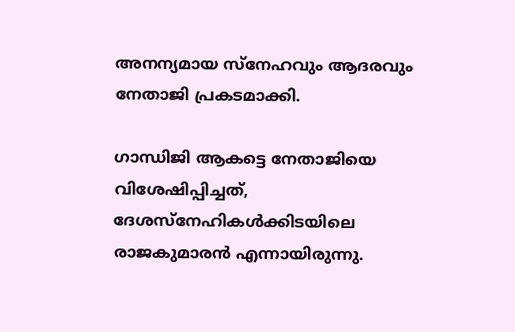അനന്യമായ സ്‌നേഹവും ആദരവും നേതാജി പ്രകടമാക്കി.

ഗാന്ധിജി ആകട്ടെ നേതാജിയെ വിശേഷിപ്പിച്ചത്, ദേശസ്‌നേഹികള്‍ക്കിടയിലെ രാജകുമാരന്‍ എന്നായിരുന്നു.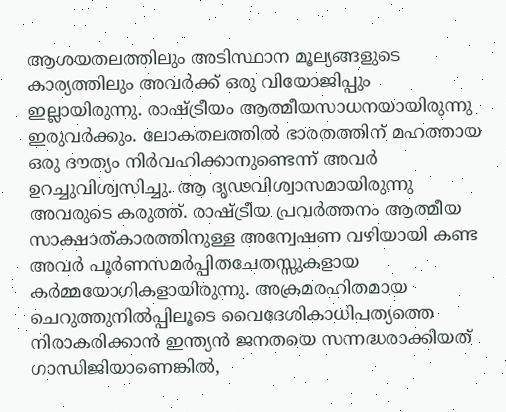ആശയതലത്തിലും അടിസ്ഥാന മൂല്യങ്ങളുടെ കാര്യത്തിലും അവര്‍ക്ക് ഒരു വിയോജിപ്പും ഇല്ലായിരുന്നു. രാഷ്‌ട്രീയം ആത്മീയസാധനയായിരുന്നു ഇരുവര്‍ക്കും. ലോകതലത്തില്‍ ഭാരതത്തിന് മഹത്തായ ഒരു ദൗത്യം നിര്‍വഹിക്കാനുണ്ടെന്ന് അവര്‍ ഉറച്ചുവിശ്വസിച്ചു. ആ ദൃഢവിശ്വാസമായിരുന്നു അവരുടെ കരുത്ത്. രാഷ്‌ട്രീയ പ്രവര്‍ത്തനം ആത്മീയ സാക്ഷാത്കാരത്തിനുള്ള അന്വേഷണ വഴിയായി കണ്ട അവര്‍ പൂര്‍ണസമര്‍പ്പിതചേതസ്സുകളായ കര്‍മ്മയോഗികളായിരുന്നു. അക്രമരഹിതമായ ചെറുത്തുനില്‍പ്പിലൂടെ വൈദേശികാധിപത്യത്തെ നിരാകരിക്കാന്‍ ഇന്ത്യന്‍ ജനതയെ സന്നദ്ധരാക്കിയത് ഗാന്ധിജിയാണെങ്കില്‍,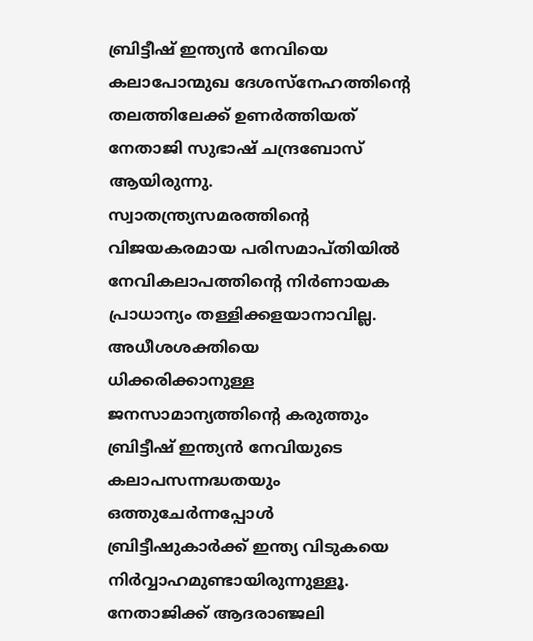ബ്രിട്ടീഷ് ഇന്ത്യന്‍ നേവിയെ കലാപോന്മുഖ ദേശസ്‌നേഹത്തിന്റെ തലത്തിലേക്ക് ഉണര്‍ത്തിയത് നേതാജി സുഭാഷ് ചന്ദ്രബോസ് ആയിരുന്നു. സ്വാതന്ത്ര്യസമരത്തിന്റെ വിജയകരമായ പരിസമാപ്തിയില്‍ നേവികലാപത്തിന്റെ നിര്‍ണായക പ്രാധാന്യം തള്ളിക്കളയാനാവില്ല. അധീശശക്തിയെ ധിക്കരിക്കാനുള്ള ജനസാമാന്യത്തിന്റെ കരുത്തും ബ്രിട്ടീഷ് ഇന്ത്യന്‍ നേവിയുടെ കലാപസന്നദ്ധതയും ഒത്തുചേര്‍ന്നപ്പോള്‍ ബ്രിട്ടീഷുകാര്‍ക്ക് ഇന്ത്യ വിടുകയെ നിര്‍വ്വാഹമുണ്ടായിരുന്നുള്ളൂ. നേതാജിക്ക് ആദരാഞ്ജലി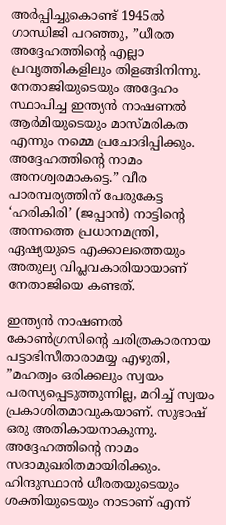അര്‍പ്പിച്ചുകൊണ്ട് 1945ല്‍ ഗാന്ധിജി പറഞ്ഞു, ”ധീരത അദ്ദേഹത്തിന്റെ എല്ലാ പ്രവൃത്തികളിലും തിളങ്ങിനിന്നു. നേതാജിയുടെയും അദ്ദേഹം സ്ഥാപിച്ച ഇന്ത്യന്‍ നാഷണല്‍ ആര്‍മിയുടെയും മാസ്മരികത എന്നും നമ്മെ പ്രചോദിപ്പിക്കും. അദ്ദേഹത്തിന്റെ നാമം അനശ്വരമാകട്ടെ.” വീര പാരമ്പര്യത്തിന് പേരുകേട്ട ‘ഹരികിരി’ (ജപ്പാന്‍) നാട്ടിന്റെ അന്നത്തെ പ്രധാനമന്ത്രി, ഏഷ്യയുടെ എക്കാലത്തെയും അതുല്യ വിപ്ലവകാരിയായാണ് നേതാജിയെ കണ്ടത്.

ഇന്ത്യന്‍ നാഷണല്‍ കോണ്‍ഗ്രസിന്റെ ചരിത്രകാരനായ പട്ടാഭിസീതാരാമയ്യ എഴുതി, ”മഹത്വം ഒരിക്കലും സ്വയം പരസ്യപ്പെടുത്തുന്നില്ല, മറിച്ച് സ്വയം പ്രകാശിതമാവുകയാണ്. സുഭാഷ് ഒരു അതികായനാകുന്നു. അദ്ദേഹത്തിന്റെ നാമം സദാമുഖരിതമായിരിക്കും. ഹിന്ദുസ്ഥാന്‍ ധീരതയുടെയും ശക്തിയുടെയും നാടാണ് എന്ന്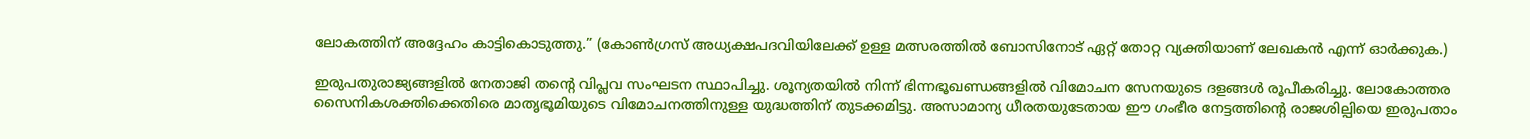ലോകത്തിന് അദ്ദേഹം കാട്ടികൊടുത്തു.” (കോണ്‍ഗ്രസ് അധ്യക്ഷപദവിയിലേക്ക് ഉള്ള മത്സരത്തില്‍ ബോസിനോട് ഏറ്റ് തോറ്റ വ്യക്തിയാണ് ലേഖകന്‍ എന്ന് ഓര്‍ക്കുക.)

ഇരുപതുരാജ്യങ്ങളില്‍ നേതാജി തന്റെ വിപ്ലവ സംഘടന സ്ഥാപിച്ചു. ശൂന്യതയില്‍ നിന്ന് ഭിന്നഭൂഖണ്ഡങ്ങളില്‍ വിമോചന സേനയുടെ ദളങ്ങള്‍ രൂപീകരിച്ചു. ലോകോത്തര സൈനികശക്തിക്കെതിരെ മാതൃഭൂമിയുടെ വിമോചനത്തിനുള്ള യുദ്ധത്തിന് തുടക്കമിട്ടു. അസാമാന്യ ധീരതയുടേതായ ഈ ഗംഭീര നേട്ടത്തിന്റെ രാജശില്പിയെ ഇരുപതാം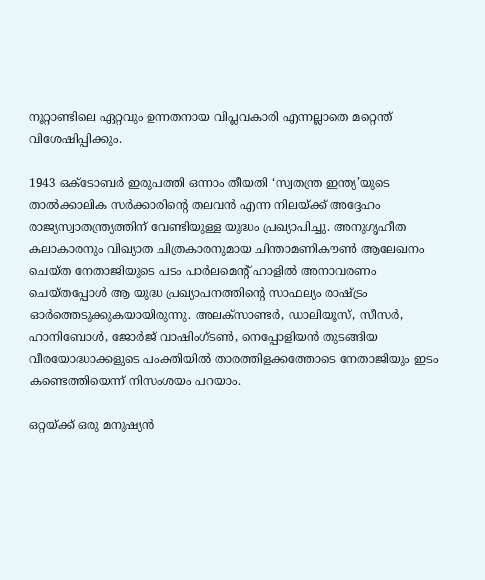നൂറ്റാണ്ടിലെ ഏറ്റവും ഉന്നതനായ വിപ്ലവകാരി എന്നല്ലാതെ മറ്റെന്ത് വിശേഷിപ്പിക്കും.

1943 ഒക്ടോബര്‍ ഇരുപത്തി ഒന്നാം തീയതി ‘സ്വതന്ത്ര ഇന്ത്യ’യുടെ താല്‍ക്കാലിക സര്‍ക്കാരിന്റെ തലവന്‍ എന്ന നിലയ്‌ക്ക് അദ്ദേഹം രാജ്യസ്വാതന്ത്ര്യത്തിന് വേണ്ടിയുള്ള യുദ്ധം പ്രഖ്യാപിച്ചു. അനുഗൃഹീത കലാകാരനും വിഖ്യാത ചിത്രകാരനുമായ ചിന്താമണികൗണ്‍ ആലേഖനം ചെയ്ത നേതാജിയുടെ പടം പാര്‍ലമെന്റ് ഹാളില്‍ അനാവരണം ചെയ്തപ്പോള്‍ ആ യുദ്ധ പ്രഖ്യാപനത്തിന്റെ സാഫല്യം രാഷ്‌ട്രം ഓര്‍ത്തെടുക്കുകയായിരുന്നു. അലക്‌സാണ്ടര്‍, ഡാലിയൂസ്, സീസര്‍, ഹാനിബോള്‍, ജോര്‍ജ് വാഷിംഗ്ടണ്‍, നെപ്പോളിയന്‍ തുടങ്ങിയ വീരയോദ്ധാക്കളുടെ പംക്തിയില്‍ താരത്തിളക്കത്തോടെ നേതാജിയും ഇടം കണ്ടെത്തിയെന്ന് നിസംശയം പറയാം.

ഒറ്റയ്‌ക്ക് ഒരു മനുഷ്യന്‍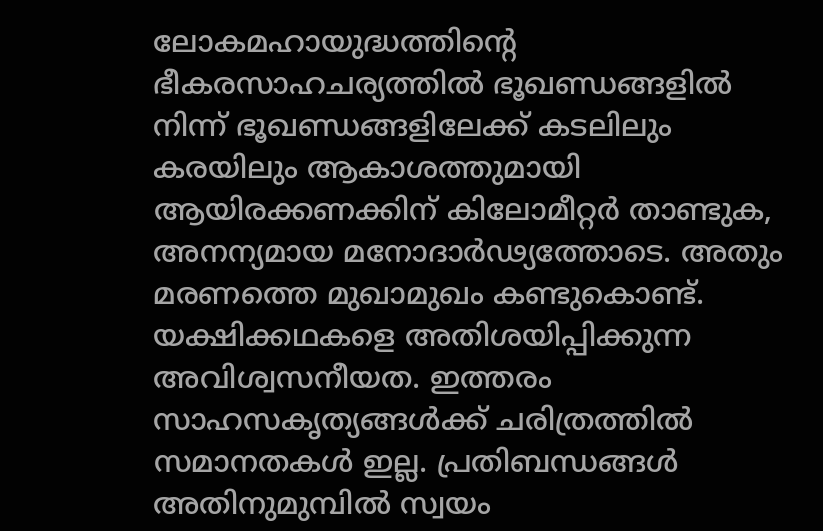ലോകമഹായുദ്ധത്തിന്റെ ഭീകരസാഹചര്യത്തില്‍ ഭൂഖണ്ഡങ്ങളില്‍ നിന്ന് ഭൂഖണ്ഡങ്ങളിലേക്ക് കടലിലും കരയിലും ആകാശത്തുമായി ആയിരക്കണക്കിന് കിലോമീറ്റര്‍ താണ്ടുക, അനന്യമായ മനോദാര്‍ഢ്യത്തോടെ. അതും മരണത്തെ മുഖാമുഖം കണ്ടുകൊണ്ട്. യക്ഷിക്കഥകളെ അതിശയിപ്പിക്കുന്ന അവിശ്വസനീയത. ഇത്തരം സാഹസകൃത്യങ്ങള്‍ക്ക് ചരിത്രത്തില്‍ സമാനതകള്‍ ഇല്ല. പ്രതിബന്ധങ്ങള്‍ അതിനുമുമ്പില്‍ സ്വയം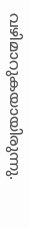വഴിമാറുകയായിരുന്നു.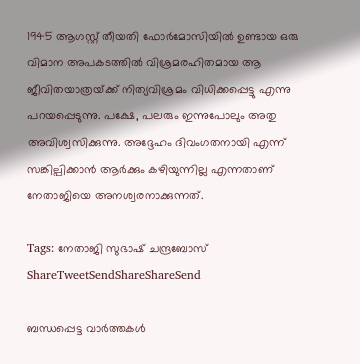1945 ആഗസ്റ്റ് തീയതി ഫോര്‍മോസിയില്‍ ഉണ്ടായ ഒരു വിമാന അപകടത്തില്‍ വിശ്രമരഹിതമായ ആ ജീവിതയാത്രയ്‌ക്ക് നിത്യവിശ്രമം വിധിക്കപ്പെട്ടു എന്നു പറയപ്പെടുന്നു. പക്ഷേ, പലരും ഇന്നുപോലും അതു അവിശ്വസിക്കുന്നു. അദ്ദേഹം ദിവംഗതനായി എന്ന് സങ്കില്പിക്കാന്‍ ആര്‍ക്കും കഴിയുന്നില്ല എന്നതാണ് നേതാജിയെ അനശ്വരനാക്കുന്നത്.

Tags: നേതാജി സുഭാഷ് ചന്ദ്രബോസ്
ShareTweetSendShareShareSend

ബന്ധപ്പെട്ട വാര്‍ത്തകള്‍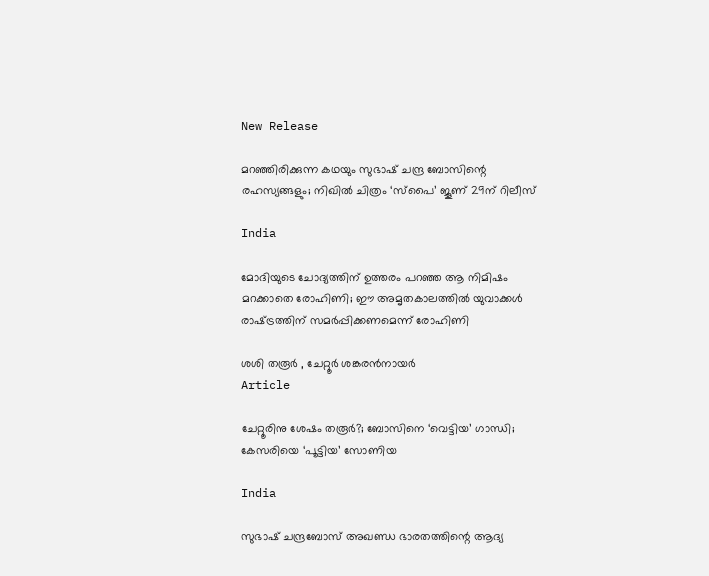New Release

മറഞ്ഞിരിക്കുന്ന കഥയും സുഭാഷ്‌ ചന്ദ്ര ബോസിന്റെ രഹസ്യങ്ങളും; നിഖിൽ ചിത്രം ‘സ്പൈ’ ജൂണ് 29ന് റിലീസ്

India

മോദിയുടെ ചോദ്യത്തിന് ഉത്തരം പറഞ്ഞ ആ നിമിഷം മറക്കാതെ രോഹിണി; ഈ അമൃതകാലത്തില്‍ യുവാക്കള്‍ രാഷ്‌ട്രത്തിന് സമര്‍പ്പിക്കണമെന്ന് രോഹിണി

ശശി തരൂര്‍ , ചേറ്റൂര്‍ ശങ്കരന്‍നായര്‍
Article

ചേറ്റൂരിനു ശേഷം തരൂര്‍?; ബോസിനെ ‘വെട്ടിയ’ ഗാന്ധി; കേസരിയെ ‘പൂട്ടിയ’ സോണിയ

India

സുഭാഷ് ചന്ദ്രബോസ് അഖണ്ഡ ഭാരതത്തിന്റെ ആദ്യ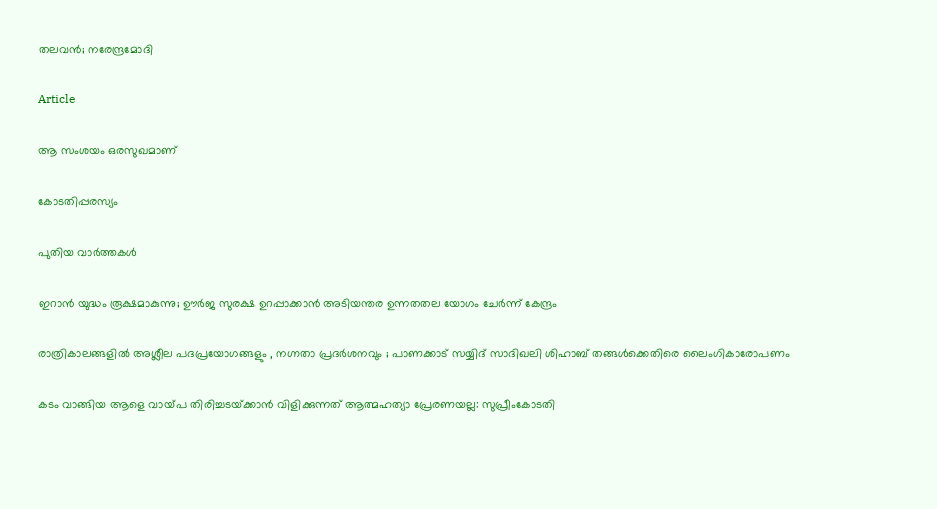തലവന്‍; നരേന്ദ്രമോദി

Article

ആ സംശയം ഒരസുഖമാണ്

കോടതിപ്പരസ്യം

പുതിയ വാര്‍ത്തകള്‍

ഇറാന്‍ യുദ്ധം രൂക്ഷമാകുന്നു; ഊർജ സുരക്ഷ ഉറപ്പാക്കാൻ അടിയന്തര ഉന്നതതല യോഗം ചേർന്ന് കേന്ദ്രം

രാത്രികാലങ്ങളിൽ അശ്ലീല പദപ്രയോഗങ്ങളും , നഗ്നതാ പ്രദർശനവും ; പാണക്കാട് സയ്യിദ് സാദിഖലി ശിഹാബ് തങ്ങൾക്കെതിരെ ലൈംഗികാരോപണം

കടം വാങ്ങിയ ആളെ വായ്‌പ തിരിച്ചടയ്‌ക്കാൻ വിളിക്കുന്നത് ആത്മഹത്യാ പ്രേരണയല്ല: സുപ്രീംകോടതി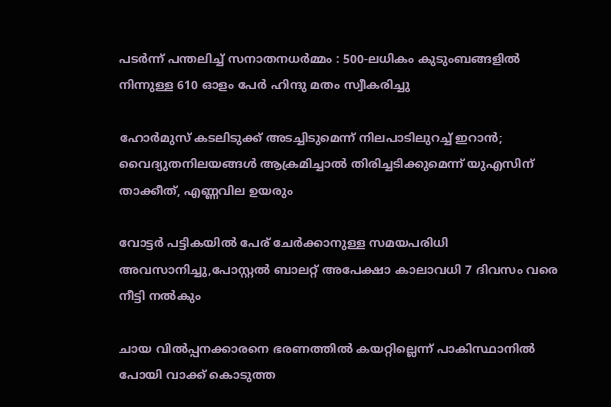പടർന്ന് പന്തലിച്ച് സനാതനധർമ്മം : 500-ലധികം കുടുംബങ്ങളിൽ നിന്നുള്ള 610 ഓളം പേർ ഹിന്ദു മതം സ്വീകരിച്ചു

ഹോര്‍മുസ് കടലിടുക്ക് അടച്ചിടുമെന്ന് നിലപാടിലുറച്ച് ഇറാന്‍; വൈദ്യുതനിലയങ്ങള്‍ ആക്രമിച്ചാല്‍ തിരിച്ചടിക്കുമെന്ന് യുഎസിന് താക്കീത്, എണ്ണവില ഉയരും

വോട്ടര്‍ പട്ടികയില്‍ പേര് ചേര്‍ക്കാനുള്ള സമയപരിധി അവസാനിച്ചു,പോസ്റ്റല്‍ ബാലറ്റ് അപേക്ഷാ കാലാവധി 7 ദിവസം വരെ നീട്ടി നല്‍കും

ചായ വിൽപ്പനക്കാരനെ ഭരണത്തിൽ കയറ്റില്ലെന്ന് പാകിസ്ഥാനിൽ പോയി വാക്ക് കൊടുത്ത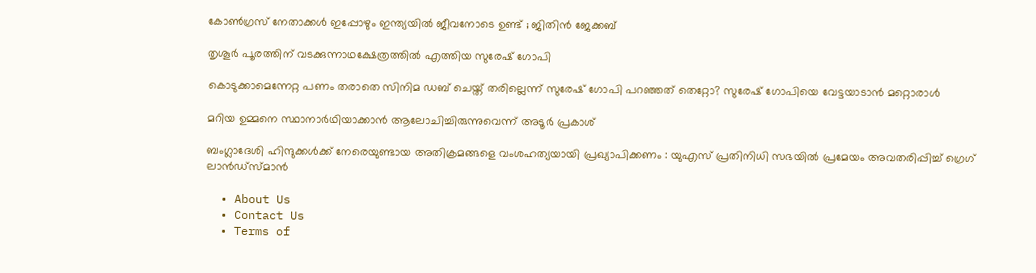കോൺഗ്രസ്‌ നേതാക്കൾ ഇപ്പോഴും ഇന്ത്യയിൽ ജീവനോടെ ഉണ്ട് ; ജിതിൻ ജേക്കബ്

തൃശൂര്‍ പൂരത്തിന് വടക്കുന്നാഥക്ഷേത്രത്തില്‍ എത്തിയ സുരേഷ് ഗോപി

കൊടുക്കാമെന്നേറ്റ പണം തരാതെ സിനിമ ഡബ് ചെയ്ത് തരില്ലെന്ന് സുരേഷ് ഗോപി പറഞ്ഞത് തെറ്റോ? സുരേഷ് ഗോപിയെ വേട്ടയാടാന്‍ മറ്റൊരാള്‍

മറിയ ഉമ്മനെ സ്ഥാനാര്‍ഥിയാക്കാന്‍ ആലോചിച്ചിരുന്നുവെന്ന് അടൂര്‍ പ്രകാശ്

ബംഗ്ലാദേശി ഹിന്ദുക്കൾക്ക് നേരെയുണ്ടായ അതിക്രമങ്ങളെ വംശഹത്യയായി പ്രഖ്യാപിക്കണം : യുഎസ് പ്രതിനിധി സഭയിൽ പ്രമേയം അവതരിപ്പിച്ച് ഗ്രെഗ് ലാൻഡ്സ്മാൻ

  • About Us
  • Contact Us
  • Terms of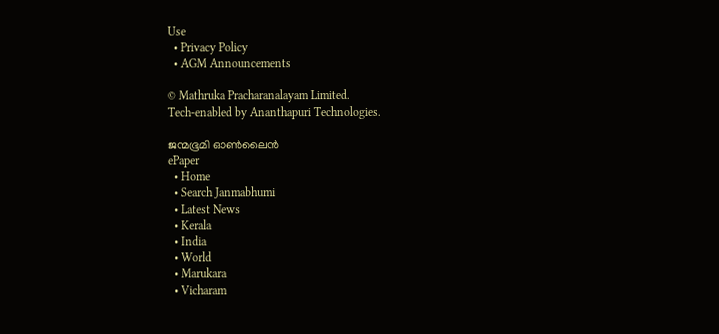Use
  • Privacy Policy
  • AGM Announcements

© Mathruka Pracharanalayam Limited.
Tech-enabled by Ananthapuri Technologies.

ജന്മഭൂമി ഓണ്‍ലൈന്‍
ePaper
  • Home
  • Search Janmabhumi
  • Latest News
  • Kerala
  • India
  • World
  • Marukara
  • Vicharam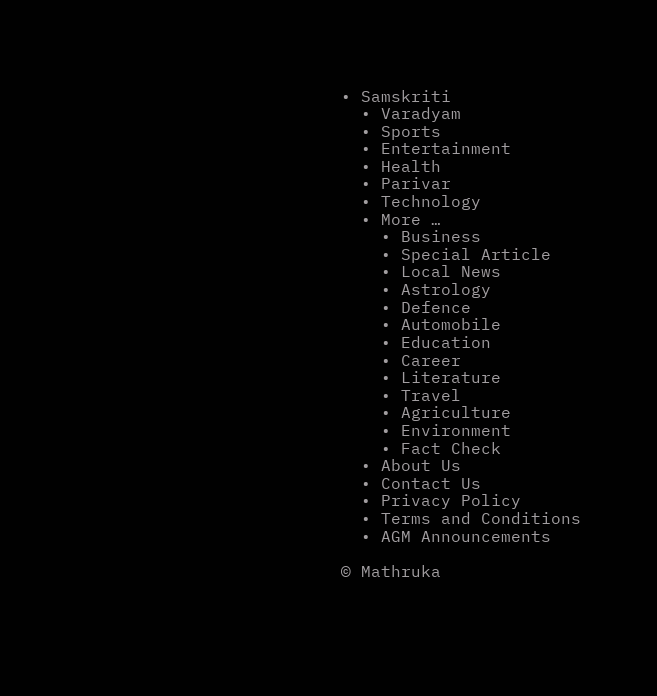• Samskriti
  • Varadyam
  • Sports
  • Entertainment
  • Health
  • Parivar
  • Technology
  • More …
    • Business
    • Special Article
    • Local News
    • Astrology
    • Defence
    • Automobile
    • Education
    • Career
    • Literature
    • Travel
    • Agriculture
    • Environment
    • Fact Check
  • About Us
  • Contact Us
  • Privacy Policy
  • Terms and Conditions
  • AGM Announcements

© Mathruka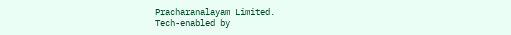Pracharanalayam Limited.
Tech-enabled by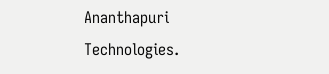Ananthapuri Technologies.